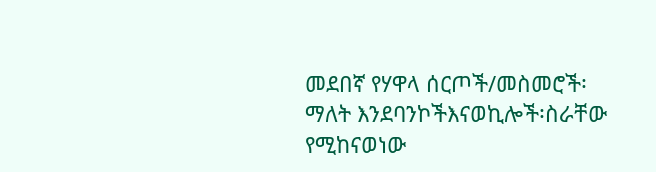መደበኛ የሃዋላ ሰርጦች/መስመሮች፡ ማለት እንደባንኮችእናወኪሎች፡ስራቸው የሚከናወነው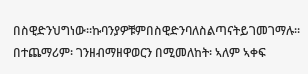በስዊድንህግነው።ኩባንያዎቹምበስዊድንባለስልጣናትይገመገማሉ። በተጨማሪም፡ ገንዘብማዘዋወርን በሚመለከት፡ ኣለም ኣቀፍ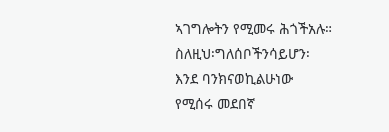ኣገግሎትን የሚመሩ ሕጎችአሉ።
ስለዚህ፡ግለሰቦችንሳይሆን፡ እንደ ባንክናወኪልሁነው የሚሰሩ መደበኛ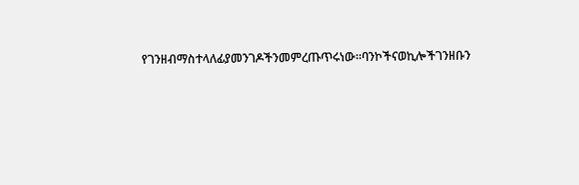የገንዘብማስተላለፊያመንገዶችንመምረጡጥሩነው።ባንኮችናወኪሎችገንዘቡን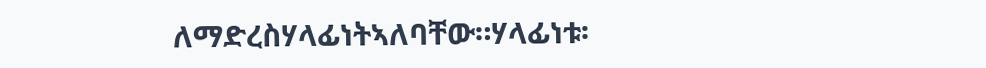ለማድረስሃላፊነትኣለባቸው።ሃላፊነቱ፡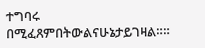ተግባሩ በሚፈጸምበትውልናሁኔታይገዛል።።